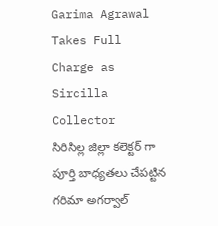Garima Agrawal Takes Full Charge as Sircilla Collector
సిరిసిల్ల జిల్లా కలెక్టర్ గా పూర్తి బాధ్యతలు చేపట్టిన గరిమా అగర్వాల్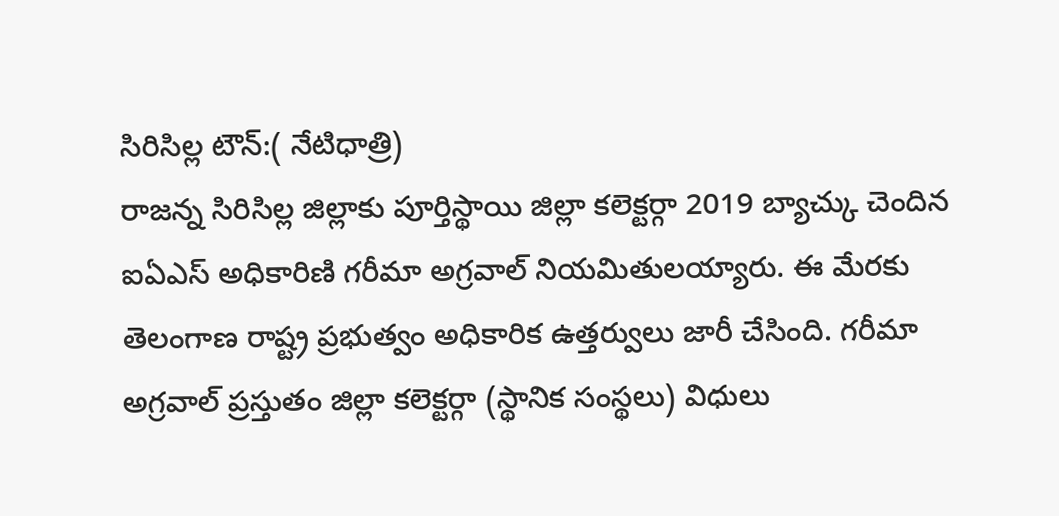సిరిసిల్ల టౌన్:( నేటిధాత్రి)
రాజన్న సిరిసిల్ల జిల్లాకు పూర్తిస్థాయి జిల్లా కలెక్టర్గా 2019 బ్యాచ్కు చెందిన ఐఏఎస్ అధికారిణి గరీమా అగ్రవాల్ నియమితులయ్యారు. ఈ మేరకు తెలంగాణ రాష్ట్ర ప్రభుత్వం అధికారిక ఉత్తర్వులు జారీ చేసింది. గరీమా అగ్రవాల్ ప్రస్తుతం జిల్లా కలెక్టర్గా (స్థానిక సంస్థలు) విధులు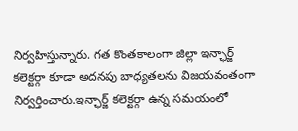నిర్వహిస్తున్నారు. గత కొంతకాలంగా జిల్లా ఇన్ఛార్జ్ కలెక్టర్గా కూడా అదనపు బాధ్యతలను విజయవంతంగా నిర్వర్తించారు.ఇన్ఛార్జ్ కలెక్టర్గా ఉన్న సమయంలో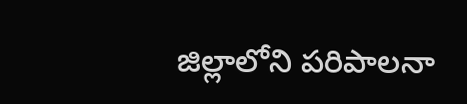జిల్లాలోని పరిపాలనా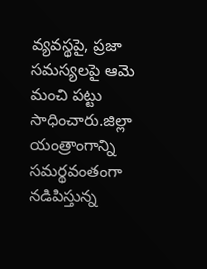వ్యవస్థపై, ప్రజా సమస్యలపై ఆమె మంచి పట్టు సాధించారు.జిల్లా యంత్రాంగాన్ని సమర్థవంతంగా నడిపిస్తున్న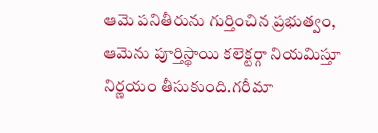ఆమె పనితీరును గుర్తించిన ప్రభుత్వం, ఆమెను పూర్తిస్థాయి కలెక్టర్గా నియమిస్తూ నిర్ణయం తీసుకుంది.గరీమా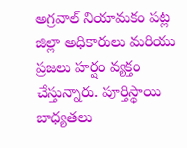అగ్రవాల్ నియామకం పట్ల జిల్లా అధికారులు మరియు ప్రజలు హర్షం వ్యక్తం చేస్తున్నారు. పూర్తిస్థాయి బాధ్యతలు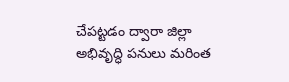చేపట్టడం ద్వారా జిల్లా అభివృద్ధి పనులు మరింత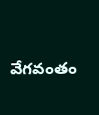వేగవంతం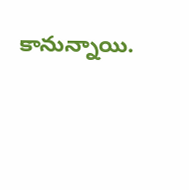కానున్నాయి.